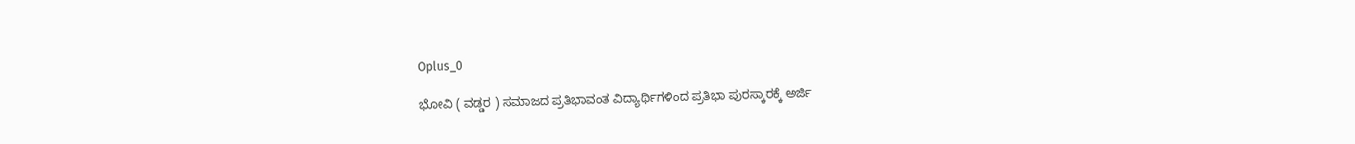Oplus_0

ಭೋವಿ ( ವಡ್ಡರ ) ಸಮಾಜದ ಪ್ರತಿಭಾವಂತ ವಿದ್ಯಾರ್ಥಿಗಳಿಂದ ಪ್ರತಿಭಾ ಪುರಸ್ಕಾರಕ್ಕೆ ಅರ್ಜಿ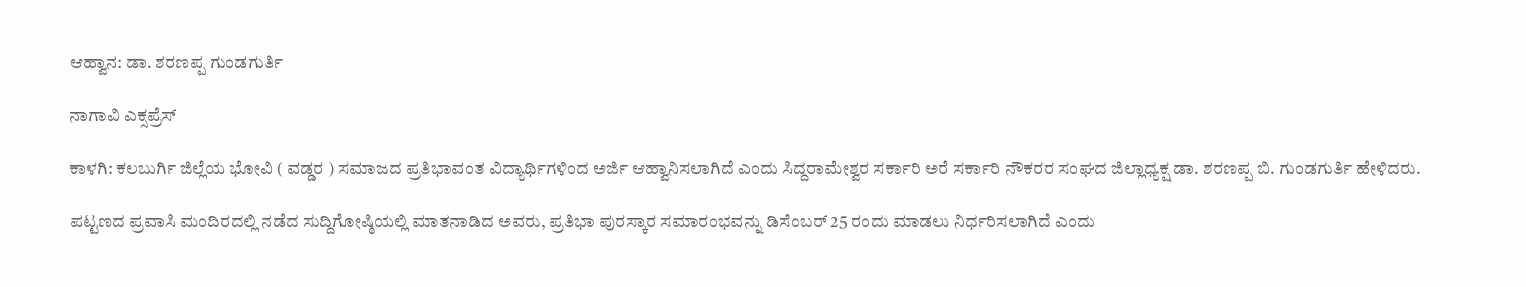ಆಹ್ವಾನ: ಡಾ. ಶರಣಪ್ಪ ಗುಂಡಗುರ್ತಿ

ನಾಗಾವಿ ಎಕ್ಸಪ್ರೆಸ್

ಕಾಳಗಿ: ಕಲಬುರ್ಗಿ ಜಿಲ್ಲೆಯ ಭೋವಿ ( ವಡ್ಡರ ) ಸಮಾಜದ ಪ್ರತಿಭಾವಂತ ವಿದ್ಯಾರ್ಥಿಗಳಿಂದ ಅರ್ಜಿ ಆಹ್ವಾನಿಸಲಾಗಿದೆ ಎಂದು ಸಿದ್ದರಾಮೇಶ್ವರ ಸರ್ಕಾರಿ ಅರೆ ಸರ್ಕಾರಿ ನೌಕರರ ಸಂಘದ ಜಿಲ್ಲಾಧ್ಯಕ್ಷ ಡಾ. ಶರಣಪ್ಪ ಬಿ. ಗುಂಡಗುರ್ತಿ ಹೇಳಿದರು.

ಪಟ್ಟಣದ ಪ್ರವಾಸಿ ಮಂದಿರದಲ್ಲಿ ನಡೆದ ಸುದ್ದಿಗೋಷ್ಠಿಯಲ್ಲಿ ಮಾತನಾಡಿದ ಅವರು, ಪ್ರತಿಭಾ ಪುರಸ್ಕಾರ ಸಮಾರಂಭವನ್ನು ಡಿಸೆಂಬರ್ 25 ರಂದು ಮಾಡಲು ನಿರ್ಧರಿಸಲಾಗಿದೆ ಎಂದು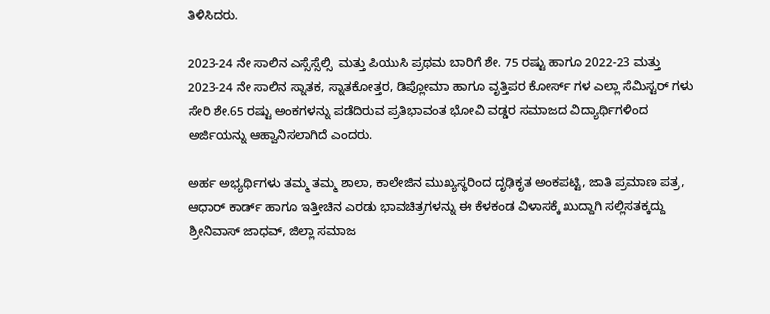ತಿಳಿಸಿದರು.

2023-24 ನೇ ಸಾಲಿನ ಎಸ್ಸೆಸ್ಸೆಲ್ಸಿ  ಮತ್ತು ಪಿಯುಸಿ ಪ್ರಥಮ ಬಾರಿಗೆ ಶೇ. 75 ರಷ್ಟು ಹಾಗೂ 2022-23 ಮತ್ತು 2023-24 ನೇ ಸಾಲಿನ ಸ್ನಾತಕ, ಸ್ನಾತಕೋತ್ತರ, ಡಿಪ್ಲೋಮಾ ಹಾಗೂ ವೃತ್ತಿಪರ ಕೋರ್ಸ್ ಗಳ ಎಲ್ಲಾ ಸೆಮಿಸ್ಟರ್ ಗಳು ಸೇರಿ ಶೇ.65 ರಷ್ಟು ಅಂಕಗಳನ್ನು ಪಡೆದಿರುವ ಪ್ರತಿಭಾವಂತ ಭೋವಿ ವಡ್ಡರ ಸಮಾಜದ ವಿದ್ಯಾರ್ಥಿಗಳಿಂದ ಅರ್ಜಿಯನ್ನು ಆಹ್ವಾನಿಸಲಾಗಿದೆ ಎಂದರು.

ಅರ್ಹ ಅಭ್ಯರ್ಥಿಗಳು ತಮ್ಮ ತಮ್ಮ ಶಾಲಾ, ಕಾಲೇಜಿನ ಮುಖ್ಯಸ್ಥರಿಂದ ದೃಢಿಕೃತ ಅಂಕಪಟ್ಟಿ, ಜಾತಿ ಪ್ರಮಾಣ ಪತ್ರ, ಆಧಾರ್ ಕಾರ್ಡ್ ಹಾಗೂ ಇತ್ತೀಚಿನ ಎರಡು ಭಾವಚಿತ್ರಗಳನ್ನು ಈ ಕೆಳಕಂಡ ವಿಳಾಸಕ್ಕೆ ಖುದ್ದಾಗಿ ಸಲ್ಲಿಸತಕ್ಕದ್ದು ಶ್ರೀನಿವಾಸ್ ಜಾಧವ್, ಜಿಲ್ಲಾ ಸಮಾಜ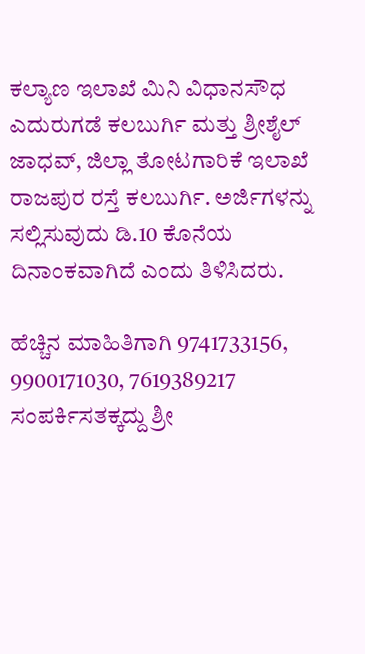ಕಲ್ಯಾಣ ಇಲಾಖೆ ಮಿನಿ ವಿಧಾನಸೌಧ ಎದುರುಗಡೆ ಕಲಬುರ್ಗಿ ಮತ್ತು ಶ್ರೀಶೈಲ್ ಜಾಧವ್, ಜಿಲ್ಲಾ ತೋಟಗಾರಿಕೆ ಇಲಾಖೆ ರಾಜಪುರ ರಸ್ತೆ ಕಲಬುರ್ಗಿ. ಅರ್ಜಿಗಳನ್ನು ಸಲ್ಲಿಸುವುದು ಡಿ.10 ಕೊನೆಯ ದಿನಾಂಕವಾಗಿದೆ ಎಂದು ತಿಳಿಸಿದರು.

ಹೆಚ್ಚಿನ ಮಾಹಿತಿಗಾಗಿ 9741733156, 9900171030, 7619389217 ಸಂಪರ್ಕಿಸತಕ್ಕದ್ದು ಶ್ರೀ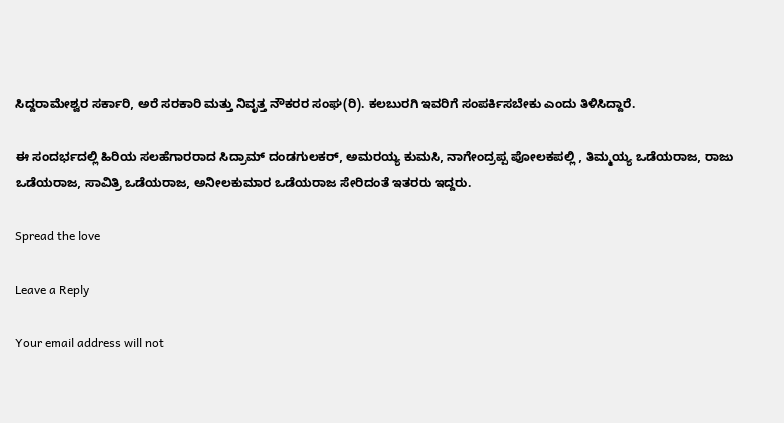ಸಿದ್ದರಾಮೇಶ್ವರ ಸರ್ಕಾರಿ, ಅರೆ ಸರಕಾರಿ ಮತ್ತು ನಿವೃತ್ತ ನೌಕರರ ಸಂಘ(ರಿ). ಕಲಬುರಗಿ ಇವರಿಗೆ ‌ಸಂಪರ್ಕಿಸಬೇಕು ಎಂದು ತಿಳಿಸಿದ್ದಾರೆ.

ಈ ಸಂದರ್ಭದಲ್ಲಿ ಹಿರಿಯ ಸಲಹೆಗಾರರಾದ ಸಿದ್ರಾಮ್ ದಂಡಗುಲಕರ್, ಅಮರಯ್ಯ ಕುಮಸಿ, ನಾಗೇಂದ್ರಪ್ಪ ಪೋಲಕಪಲ್ಲಿ , ತಿಮ್ಮಯ್ಯ ಒಡೆಯರಾಜ, ರಾಜು ಒಡೆಯರಾಜ, ಸಾವಿತ್ರಿ ಒಡೆಯರಾಜ, ಅನೀಲಕುಮಾರ ಒಡೆಯರಾಜ ಸೇರಿದಂತೆ ಇತರರು ಇದ್ದರು.

Spread the love

Leave a Reply

Your email address will not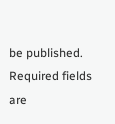be published. Required fields are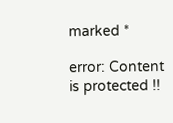marked *

error: Content is protected !!